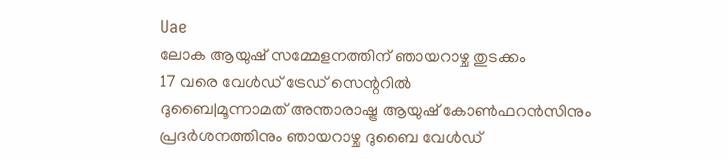Uae
ലോക ആയുഷ് സമ്മേളനത്തിന് ഞായറാഴ്ച തുടക്കം
17 വരെ വേൾഡ് ട്രേഡ് സെന്ററിൽ
ദുബൈ|മൂന്നാമത് അന്താരാഷ്ട്ര ആയുഷ് കോൺഫറൻസിനും പ്രദർശനത്തിനും ഞായറാഴ്ച ദുബൈ വേൾഡ്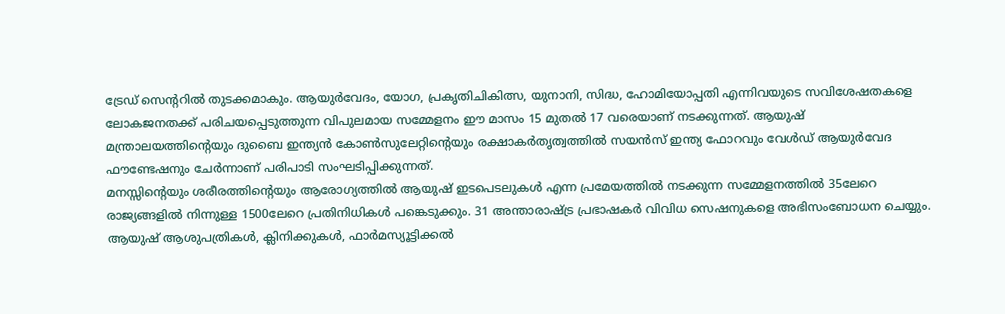ട്രേഡ് സെന്ററിൽ തുടക്കമാകും. ആയുർവേദം, യോഗ, പ്രകൃതിചികിത്സ, യുനാനി, സിദ്ധ, ഹോമിയോപ്പതി എന്നിവയുടെ സവിശേഷതകളെ ലോകജനതക്ക് പരിചയപ്പെടുത്തുന്ന വിപുലമായ സമ്മേളനം ഈ മാസം 15 മുതൽ 17 വരെയാണ് നടക്കുന്നത്. ആയുഷ് മന്ത്രാലയത്തിന്റെയും ദുബൈ ഇന്ത്യൻ കോൺസുലേറ്റിന്റെയും രക്ഷാകർതൃത്വത്തിൽ സയൻസ് ഇന്ത്യ ഫോറവും വേൾഡ് ആയുർവേദ ഫൗണ്ടേഷനും ചേർന്നാണ് പരിപാടി സംഘടിപ്പിക്കുന്നത്.
മനസ്സിന്റെയും ശരീരത്തിന്റെയും ആരോഗ്യത്തിൽ ആയുഷ് ഇടപെടലുകൾ എന്ന പ്രമേയത്തിൽ നടക്കുന്ന സമ്മേളനത്തിൽ 35ലേറെ രാജ്യങ്ങളിൽ നിന്നുള്ള 1500ലേറെ പ്രതിനിധികൾ പങ്കെടുക്കും. 31 അന്താരാഷ്ട്ര പ്രഭാഷകർ വിവിധ സെഷനുകളെ അഭിസംബോധന ചെയ്യും. ആയുഷ് ആശുപത്രികൾ, ക്ലിനിക്കുകൾ, ഫാർമസ്യൂട്ടിക്കൽ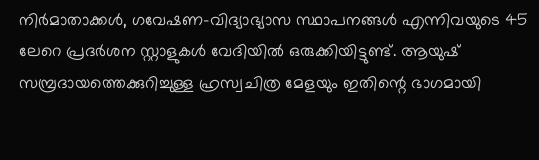നിർമാതാക്കൾ, ഗവേഷണ-വിദ്യാഭ്യാസ സ്ഥാപനങ്ങൾ എന്നിവയുടെ 45 ലേറെ പ്രദർശന സ്റ്റാളുകൾ വേദിയിൽ ഒരുക്കിയിട്ടുണ്ട്. ആയുഷ് സമ്പ്രദായത്തെക്കുറിച്ചുള്ള ഹ്രസ്വചിത്ര മേളയും ഇതിന്റെ ഭാഗമായി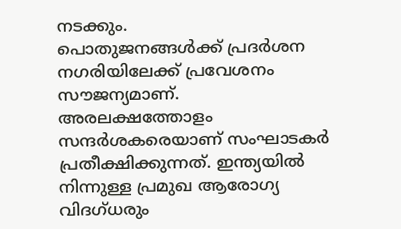നടക്കും.
പൊതുജനങ്ങൾക്ക് പ്രദർശന നഗരിയിലേക്ക് പ്രവേശനം സൗജന്യമാണ്. അരലക്ഷത്തോളം സന്ദർശകരെയാണ് സംഘാടകർ പ്രതീക്ഷിക്കുന്നത്. ഇന്ത്യയിൽ നിന്നുള്ള പ്രമുഖ ആരോഗ്യ വിദഗ്ധരും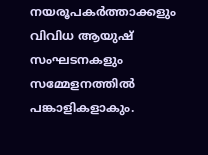നയരൂപകർത്താക്കളും വിവിധ ആയുഷ് സംഘടനകളും സമ്മേളനത്തിൽ പങ്കാളികളാകും.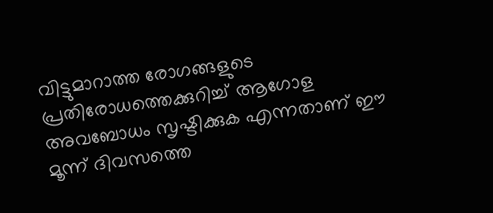വിട്ടുമാറാത്ത രോഗങ്ങളുടെ പ്രതിരോധത്തെക്കുറിച്ച് ആഗോള അവബോധം സൃഷ്ടിക്കുക എന്നതാണ് ഈ മൂന്ന് ദിവസത്തെ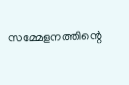സമ്മേളനത്തിന്റെ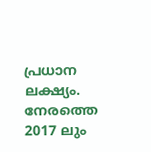പ്രധാന ലക്ഷ്യം. നേരത്തെ 2017 ലും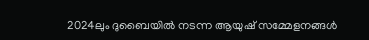2024ലും ദുബൈയിൽ നടന്ന ആയുഷ് സമ്മേളനങ്ങൾ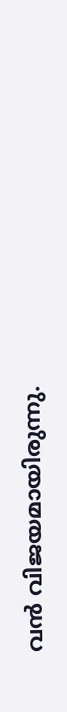വൻ വിജയമായിരുന്നു.